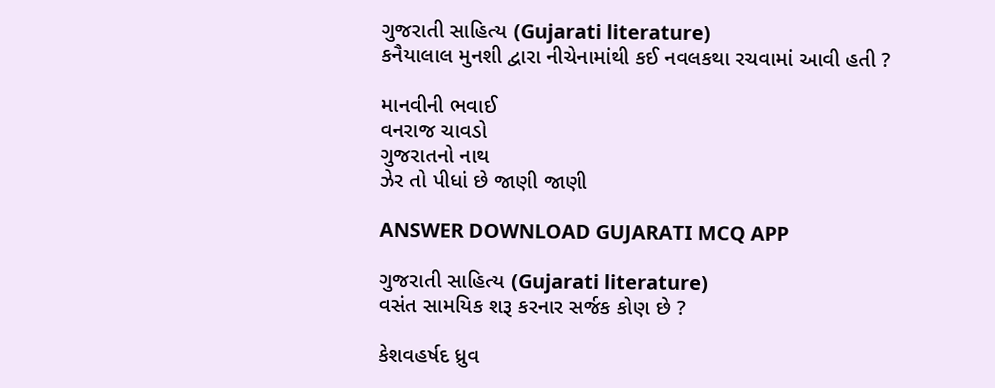ગુજરાતી સાહિત્ય (Gujarati literature)
કનૈયાલાલ મુનશી દ્વારા નીચેનામાંથી કઈ નવલકથા રચવામાં આવી હતી ?

માનવીની ભવાઈ
વનરાજ ચાવડો
ગુજરાતનો નાથ
ઝેર તો પીધાં છે જાણી જાણી

ANSWER DOWNLOAD GUJARATI MCQ APP

ગુજરાતી સાહિત્ય (Gujarati literature)
વસંત સામયિક શરૂ કરનાર સર્જક કોણ છે ?

કેશવહર્ષદ ધ્રુવ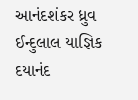આનંદશંકર ધ્રુવ
ઈન્દુલાલ યાજ્ઞિક
દયાનંદ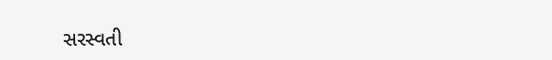સરસ્વતી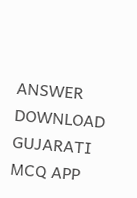ANSWER DOWNLOAD GUJARATI MCQ APP